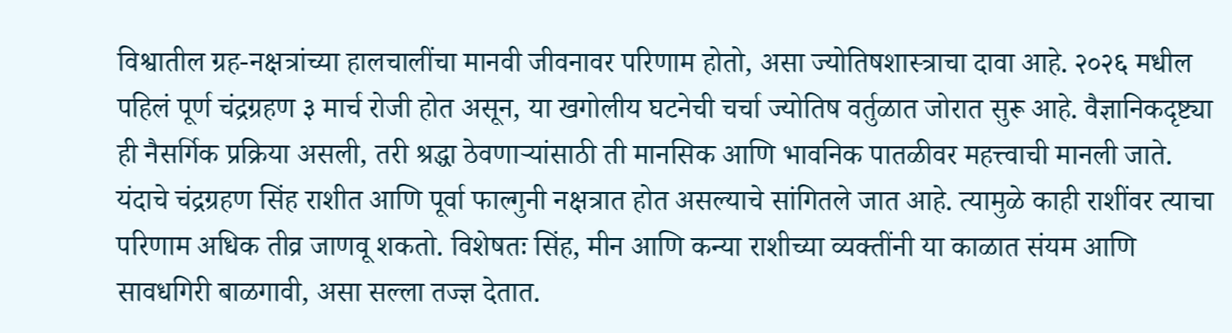विश्वातील ग्रह-नक्षत्रांच्या हालचालींचा मानवी जीवनावर परिणाम होतो, असा ज्योतिषशास्त्राचा दावा आहे. २०२६ मधील पहिलं पूर्ण चंद्रग्रहण ३ मार्च रोजी होत असून, या खगोलीय घटनेची चर्चा ज्योतिष वर्तुळात जोरात सुरू आहे. वैज्ञानिकदृष्ट्या ही नैसर्गिक प्रक्रिया असली, तरी श्रद्धा ठेवणाऱ्यांसाठी ती मानसिक आणि भावनिक पातळीवर महत्त्वाची मानली जाते.
यंदाचे चंद्रग्रहण सिंह राशीत आणि पूर्वा फाल्गुनी नक्षत्रात होत असल्याचे सांगितले जात आहे. त्यामुळे काही राशींवर त्याचा परिणाम अधिक तीव्र जाणवू शकतो. विशेषतः सिंह, मीन आणि कन्या राशीच्या व्यक्तींनी या काळात संयम आणि सावधगिरी बाळगावी, असा सल्ला तज्ज्ञ देतात.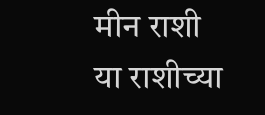मीन राशी
या राशीच्या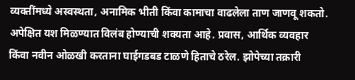व्यक्तींमध्ये अस्वस्थता, अनामिक भीती किंवा कामाचा वाढलेला ताण जाणवू शकतो. अपेक्षित यश मिळण्यात विलंब होण्याची शक्यता आहे. प्रवास, आर्थिक व्यवहार किंवा नवीन ओळखी करताना घाईगडबड टाळणे हिताचे ठरेल. झोपेच्या तक्रारी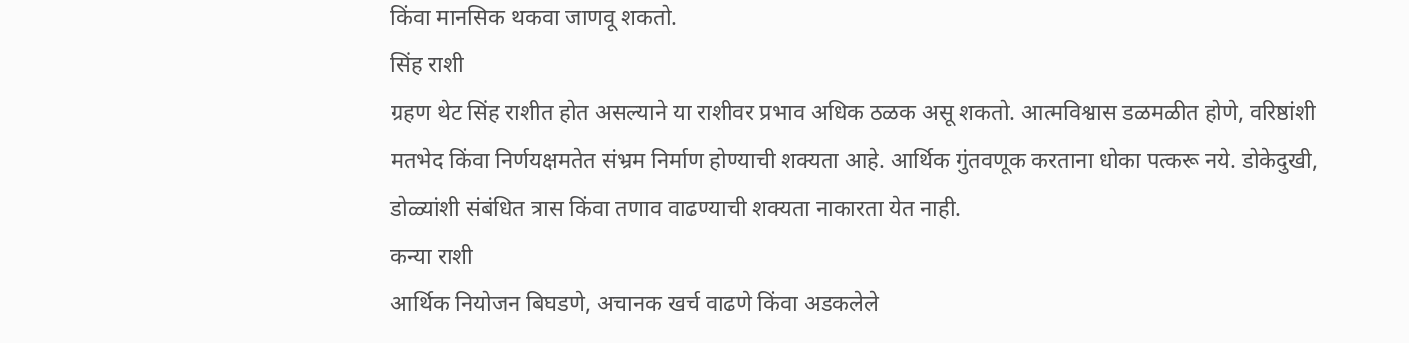किंवा मानसिक थकवा जाणवू शकतो.
सिंह राशी
ग्रहण थेट सिंह राशीत होत असल्याने या राशीवर प्रभाव अधिक ठळक असू शकतो. आत्मविश्वास डळमळीत होणे, वरिष्ठांशी मतभेद किंवा निर्णयक्षमतेत संभ्रम निर्माण होण्याची शक्यता आहे. आर्थिक गुंतवणूक करताना धोका पत्करू नये. डोकेदुखी, डोळ्यांशी संबंधित त्रास किंवा तणाव वाढण्याची शक्यता नाकारता येत नाही.
कन्या राशी
आर्थिक नियोजन बिघडणे, अचानक खर्च वाढणे किंवा अडकलेले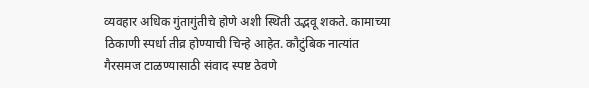व्यवहार अधिक गुंतागुंतीचे होणे अशी स्थिती उद्भवू शकते. कामाच्या ठिकाणी स्पर्धा तीव्र होण्याची चिन्हे आहेत. कौटुंबिक नात्यांत गैरसमज टाळण्यासाठी संवाद स्पष्ट ठेवणे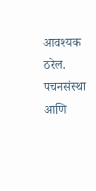आवश्यक ठरेल. पचनसंस्था आणि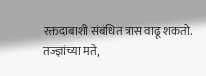रक्तदाबाशी संबंधित त्रास वाढू शकतो.
तज्ज्ञांच्या मते,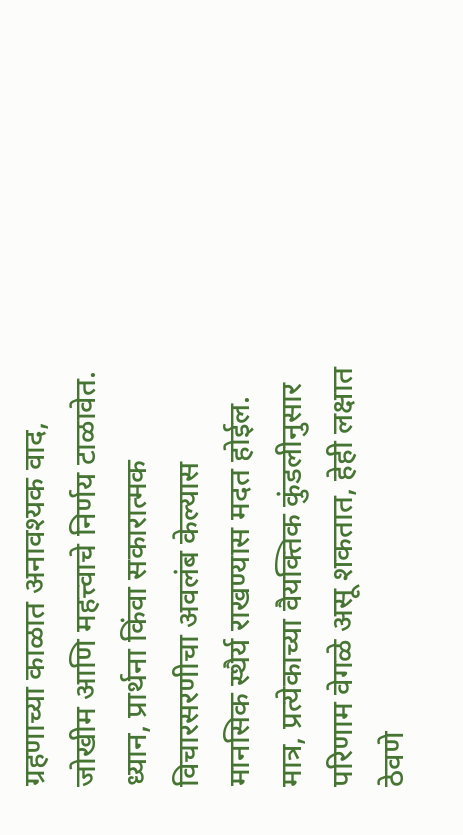ग्रहणाच्या काळात अनावश्यक वाद, जोखीम आणि महत्त्वाचे निर्णय टाळावेत. ध्यान, प्रार्थना किंवा सकारात्मक विचारसरणीचा अवलंब केल्यास मानसिक स्थैर्य राखण्यास मदत होईल. मात्र, प्रत्येकाच्या वैयक्तिक कुंडलीनुसार परिणाम वेगळे असू शकतात, हेही लक्षात ठेवणे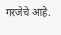गरजेचे आहे.